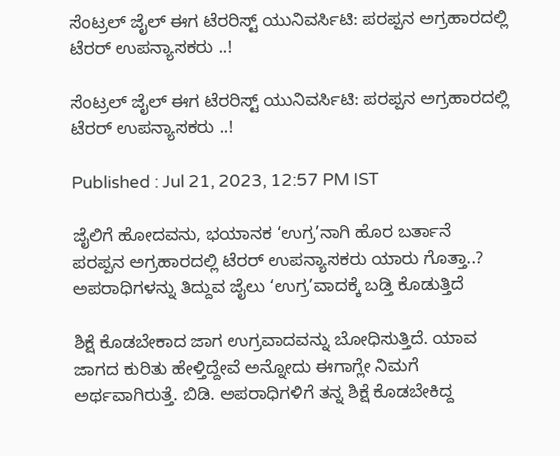ಸೆಂಟ್ರಲ್ ಜೈಲ್ ಈಗ ಟೆರರಿಸ್ಟ್ ಯುನಿವರ್ಸಿಟಿ: ಪರಪ್ಪನ ಅಗ್ರಹಾರದಲ್ಲಿ ಟೆರರ್ ಉಪನ್ಯಾಸಕರು ..!

ಸೆಂಟ್ರಲ್ ಜೈಲ್ ಈಗ ಟೆರರಿಸ್ಟ್ ಯುನಿವರ್ಸಿಟಿ: ಪರಪ್ಪನ ಅಗ್ರಹಾರದಲ್ಲಿ ಟೆರರ್ ಉಪನ್ಯಾಸಕರು ..!

Published : Jul 21, 2023, 12:57 PM IST

ಜೈಲಿಗೆ ಹೋದವನು, ಭಯಾನಕ ‘ಉಗ್ರ’ನಾಗಿ ಹೊರ ಬರ್ತಾನೆ
ಪರಪ್ಪನ ಅಗ್ರಹಾರದಲ್ಲಿ ಟೆರರ್ ಉಪನ್ಯಾಸಕರು ಯಾರು ಗೊತ್ತಾ..?
ಅಪರಾಧಿಗಳನ್ನು ತಿದ್ದುವ ಜೈಲು ‘ಉಗ್ರ’ವಾದಕ್ಕೆ ಬಡ್ತಿ ಕೊಡುತ್ತಿದೆ

ಶಿಕ್ಷೆ ಕೊಡಬೇಕಾದ ಜಾಗ ಉಗ್ರವಾದವನ್ನು ಬೋಧಿಸುತ್ತಿದೆ. ಯಾವ ಜಾಗದ ಕುರಿತು ಹೇಳ್ತಿದ್ದೇವೆ ಅನ್ನೋದು ಈಗಾಗ್ಲೇ ನಿಮಗೆ ಅರ್ಥವಾಗಿರುತ್ತೆ. ಬಿಡಿ. ಅಪರಾಧಿಗಳಿಗೆ ತನ್ನ ಶಿಕ್ಷೆ ಕೊಡಬೇಕಿದ್ದ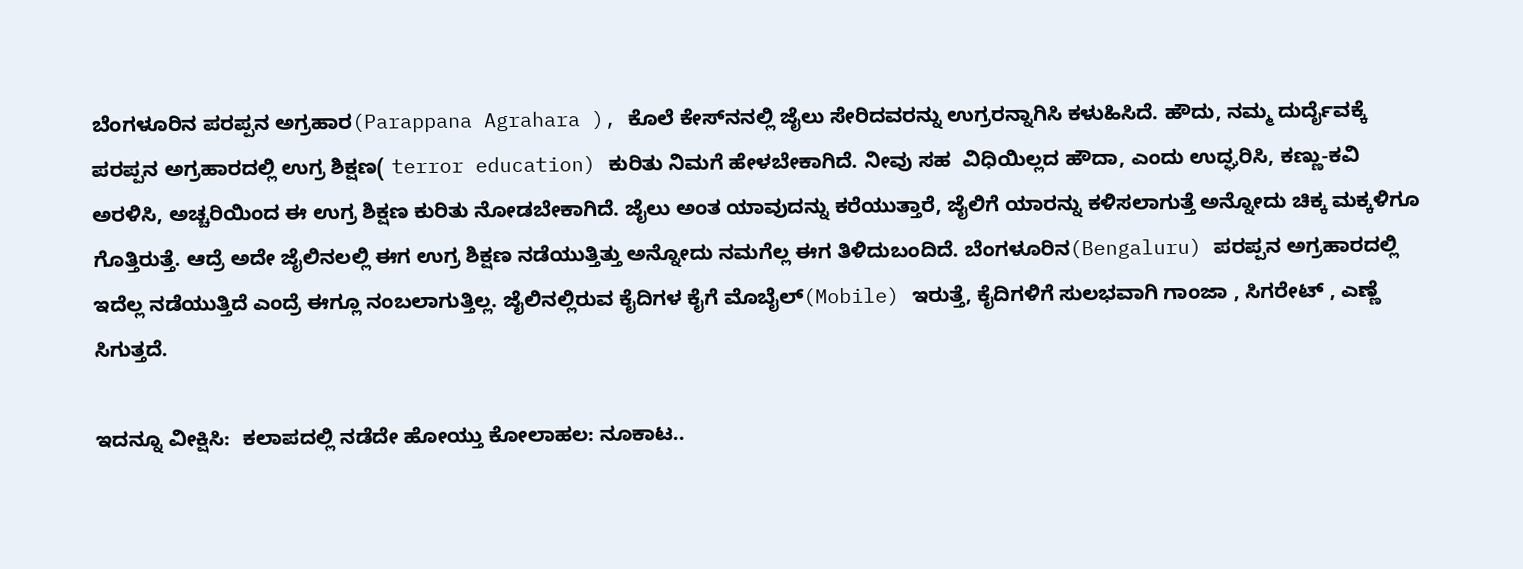ಬೆಂಗಳೂರಿನ ಪರಪ್ಪನ ಅಗ್ರಹಾರ(Parappana Agrahara ), ಕೊಲೆ ಕೇಸ್‌ನನಲ್ಲಿ ಜೈಲು ಸೇರಿದವರನ್ನು ಉಗ್ರರನ್ನಾಗಿಸಿ ಕಳುಹಿಸಿದೆ. ಹೌದು, ನಮ್ಮ ದುರ್ದೈವಕ್ಕೆ ಪರಪ್ಪನ ಅಗ್ರಹಾರದಲ್ಲಿ ಉಗ್ರ ಶಿಕ್ಷಣ( terror education) ಕುರಿತು ನಿಮಗೆ ಹೇಳಬೇಕಾಗಿದೆ. ನೀವು ಸಹ  ವಿಧಿಯಿಲ್ಲದ ಹೌದಾ, ಎಂದು ಉದ್ಘರಿಸಿ, ಕಣ್ಣು-ಕವಿ ಅರಳಿಸಿ, ಅಚ್ಚರಿಯಿಂದ ಈ ಉಗ್ರ ಶಿಕ್ಷಣ ಕುರಿತು ನೋಡಬೇಕಾಗಿದೆ. ಜೈಲು ಅಂತ ಯಾವುದನ್ನು ಕರೆಯುತ್ತಾರೆ, ಜೈಲಿಗೆ ಯಾರನ್ನು ಕಳಿಸಲಾಗುತ್ತೆ ಅನ್ನೋದು ಚಿಕ್ಕ ಮಕ್ಕಳಿಗೂ ಗೊತ್ತಿರುತ್ತೆ. ಆದ್ರೆ ಅದೇ ಜೈಲಿನಲಲ್ಲಿ ಈಗ ಉಗ್ರ ಶಿಕ್ಷಣ ನಡೆಯುತ್ತಿತ್ತು ಅನ್ನೋದು ನಮಗೆಲ್ಲ ಈಗ ತಿಳಿದುಬಂದಿದೆ. ಬೆಂಗಳೂರಿನ(Bengaluru) ಪರಪ್ಪನ ಅಗ್ರಹಾರದಲ್ಲಿ ಇದೆಲ್ಲ ನಡೆಯುತ್ತಿದೆ ಎಂದ್ರೆ ಈಗ್ಲೂ ನಂಬಲಾಗುತ್ತಿಲ್ಲ. ಜೈಲಿನಲ್ಲಿರುವ ಕೈದಿಗಳ ಕೈಗೆ ಮೊಬೈಲ್(Mobile) ಇರುತ್ತೆ, ಕೈದಿಗಳಿಗೆ ಸುಲಭವಾಗಿ ಗಾಂಜಾ , ಸಿಗರೇಟ್ , ಎಣ್ಣೆ ಸಿಗುತ್ತದೆ.

ಇದನ್ನೂ ವೀಕ್ಷಿಸಿ:  ಕಲಾಪದಲ್ಲಿ ನಡೆದೇ ಹೋಯ್ತು ಕೋಲಾಹಲ: ನೂಕಾಟ..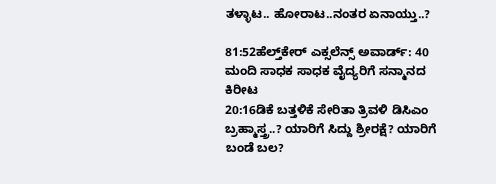ತಳ್ಳಾಟ.. ಹೋರಾಟ..ನಂತರ ಏನಾಯ್ತು..?

81:52ಹೆಲ್ತ್‌ಕೇರ್ ಎಕ್ಸಲೆನ್ಸ್ ಅವಾರ್ಡ್: 40 ಮಂದಿ ಸಾಧಕ ಸಾಧಕ ವೈದ್ಯರಿಗೆ ಸನ್ಮಾನದ ಕಿರೀಟ
20:16ಡಿಕೆ ಬತ್ತಳಿಕೆ ಸೇರಿತಾ ತ್ರಿವಳಿ ಡಿಸಿಎಂ ಬ್ರಹ್ಮಾಸ್ತ್ರ..? ಯಾರಿಗೆ ಸಿದ್ದು ಶ್ರೀರಕ್ಷೆ? ಯಾರಿಗೆ ಬಂಡೆ ಬಲ?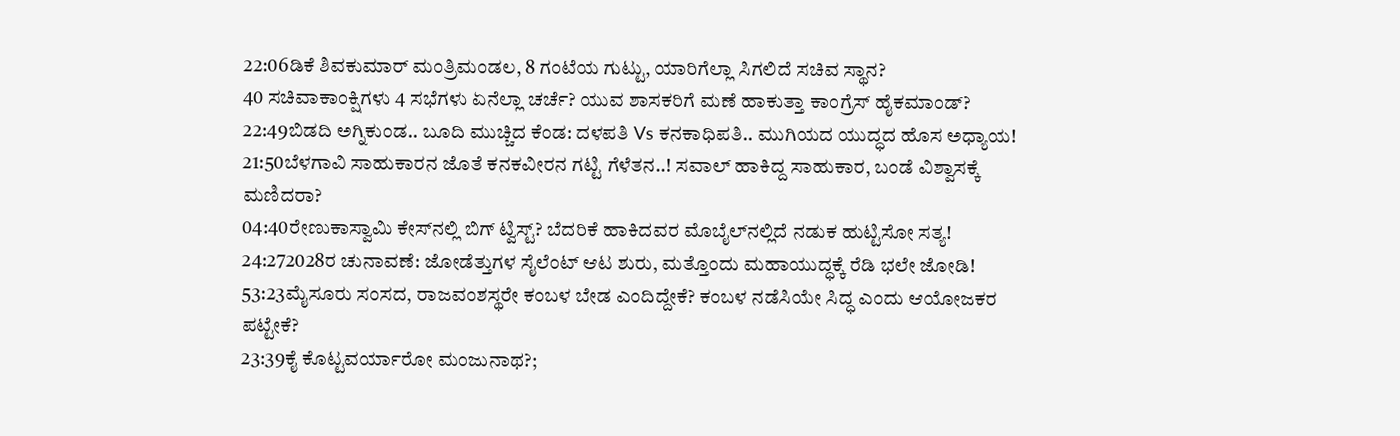22:06ಡಿಕೆ ಶಿವಕುಮಾರ್ ಮಂತ್ರಿಮಂಡಲ, 8 ಗಂಟೆಯ ಗುಟ್ಟು, ಯಾರಿಗೆಲ್ಲಾ ಸಿಗಲಿದೆ ಸಚಿವ ಸ್ಥಾನ?
40 ಸಚಿವಾಕಾಂಕ್ಷಿಗಳು 4 ಸಭೆಗಳು ಏನೆಲ್ಲಾ ಚರ್ಚೆ? ಯುವ ಶಾಸಕರಿಗೆ ಮಣೆ ಹಾಕುತ್ತಾ ಕಾಂಗ್ರೆಸ್ ಹೈಕಮಾಂಡ್?
22:49ಬಿಡದಿ ಅಗ್ನಿಕುಂಡ.. ಬೂದಿ ಮುಚ್ಚಿದ ಕೆಂಡ: ದಳಪತಿ Vs ಕನಕಾಧಿಪತಿ.. ಮುಗಿಯದ ಯುದ್ಧದ ಹೊಸ ಅಧ್ಯಾಯ!
21:50ಬೆಳಗಾವಿ ಸಾಹುಕಾರನ ಜೊತೆ ಕನಕವೀರನ ಗಟ್ಟಿ ಗೆಳೆತನ..! ಸವಾಲ್ ಹಾಕಿದ್ದ ಸಾಹುಕಾರ, ಬಂಡೆ ವಿಶ್ವಾಸಕ್ಕೆ ಮಣಿದರಾ?
04:40ರೇಣುಕಾಸ್ವಾಮಿ ಕೇಸ್‌ನಲ್ಲಿ ಬಿಗ್ ಟ್ವಿಸ್ಟ್? ಬೆದರಿಕೆ ಹಾಕಿದವರ ಮೊಬೈಲ್‌ನಲ್ಲಿದೆ ನಡುಕ ಹುಟ್ಟಿಸೋ ಸತ್ಯ!
24:272028ರ ಚುನಾವಣೆ: ಜೋಡೆತ್ತುಗಳ ಸೈಲೆಂಟ್ ಆಟ ಶುರು, ಮತ್ತೊಂದು ಮಹಾಯುದ್ಧಕ್ಕೆ ರೆಡಿ ಭಲೇ ಜೋಡಿ!
53:23ಮೈಸೂರು ಸಂಸದ, ರಾಜವಂಶಸ್ಥರೇ ಕಂಬಳ ಬೇಡ ಎಂದಿದ್ದೇಕೆ? ಕಂಬಳ ನಡೆಸಿಯೇ ಸಿದ್ಧ ಎಂದು ಆಯೋಜಕರ ಪಟ್ಟೇಕೆ?
23:39ಕೈ ಕೊಟ್ಟವರ್ಯಾರೋ ಮಂಜುನಾಥ?;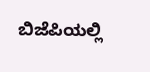ಬಿಜೆಪಿಯಲ್ಲಿ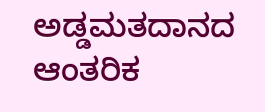ಅಡ್ಡಮತದಾನದ ಆಂತರಿಕ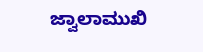ಜ್ವಾಲಾಮುಖಿ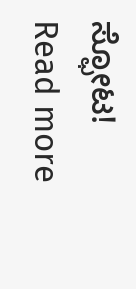ಸ್ಫೋಟ!
Read more